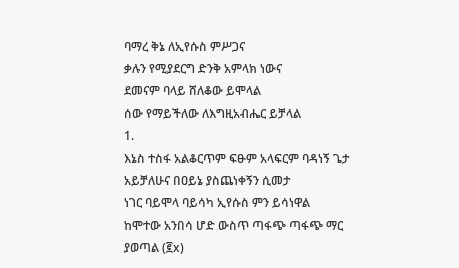ባማረ ቅኔ ለኢየሱስ ምሥጋና
ቃሉን የሚያደርግ ድንቅ አምላክ ነውና
ደመናም ባላይ ሸለቆው ይሞላል
ሰው የማይችለው ለእግዚአብሔር ይቻላል
1.
እኔስ ተስፋ አልቆርጥም ፍፁም አላፍርም ባዳነኝ ጌታ
አይቻለሁና በዐይኔ ያስጨነቀኝን ሲመታ
ነገር ባይሞላ ባይሳካ ኢየሱስ ምን ይሳነዋል
ከሞተው አንበሳ ሆድ ውስጥ ጣፋጭ ጣፋጭ ማር ያወጣል (፪x)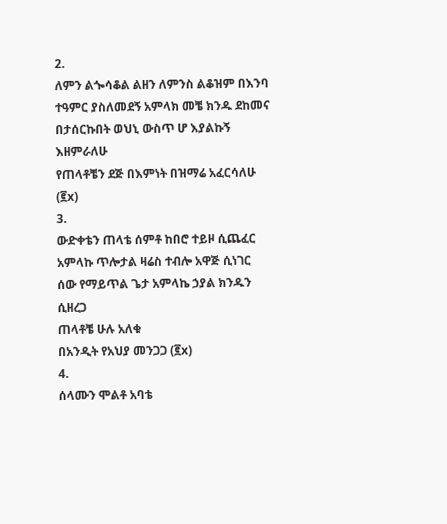2.
ለምን ልጐሳቆል ልዘን ለምንስ ልቆዝም በእንባ
ተዓምር ያስለመደኝ አምላክ መቼ ክንዱ ደከመና
በታሰርኩበት ወህኒ ውስጥ ሆ እያልኩኝ እዘምራለሁ
የጠላቶቼን ደጅ በእምነት በዝማሬ አፈርሳለሁ (፪x)
3.
ውድቀቴን ጠላቴ ሰምቶ ከበሮ ተይዞ ሲጨፈር
አምላኩ ጥሎታል ዛሬስ ተብሎ አዋጅ ሲነገር
ሰው የማይጥል ጌታ አምላኬ ኃያል ክንዱን ሲዘረጋ
ጠላቶቼ ሁሉ አለቁ
በአንዲት የአህያ መንጋጋ (፪x)
4.
ሰላሙን ሞልቶ አባቴ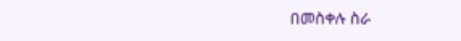በመስቀሉ ስራ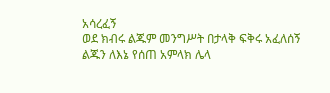አሳረፈኝ
ወደ ክብሩ ልጁም መንግሥት በታላቅ ፍቅሩ አፈለሰኝ
ልጁን ለእኔ የሰጠ አምላክ ሌላ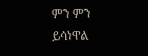ምን ምን ይሳነዋል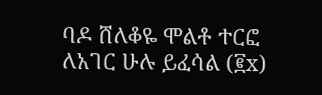ባዶ ሸለቆዬ ሞልቶ ተርፎ ለአገር ሁሉ ይፈሳል (፪x)